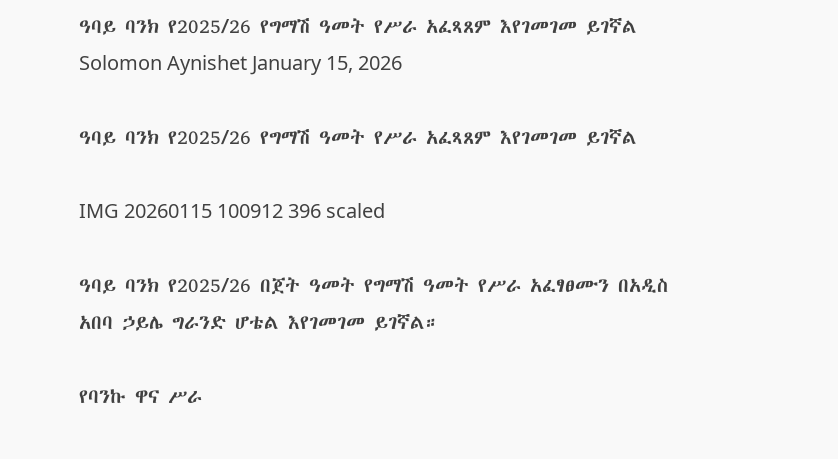ዓባይ ባንክ የ2025/26 የግማሽ ዓመት የሥራ አፈጻጸም እየገመገመ ይገኛል Solomon Aynishet January 15, 2026

ዓባይ ባንክ የ2025/26 የግማሽ ዓመት የሥራ አፈጻጸም እየገመገመ ይገኛል

IMG 20260115 100912 396 scaled

ዓባይ ባንክ የ2025/26 በጀት ዓመት የግማሽ ዓመት የሥራ አፈፃፀሙን በአዲስ አበባ ኃይሌ ግራንድ ሆቴል እየገመገመ ይገኛል።

የባንኩ ዋና ሥራ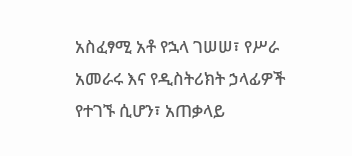አስፈፃሚ አቶ የኋላ ገሠሠ፣ የሥራ አመራሩ እና የዲስትሪክት ኃላፊዎች የተገኙ ሲሆን፣ አጠቃላይ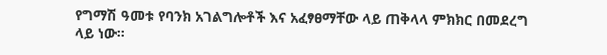የግማሽ ዓመቱ የባንክ አገልግሎቶች እና አፈፃፀማቸው ላይ ጠቅላላ ምክክር በመደረግ ላይ ነው።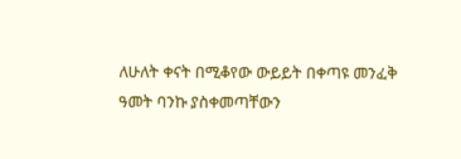ለሁለት ቀናት በሚቆየው ውይይት በቀጣዩ መንፈቅ ዓመት ባንኩ ያስቀመጣቸውን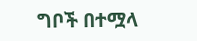ግቦች በተሟላ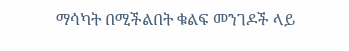ማሳካት በሚችልበት ቁልፍ መንገዶች ላይ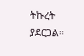ትኩረት ያደርጋል።